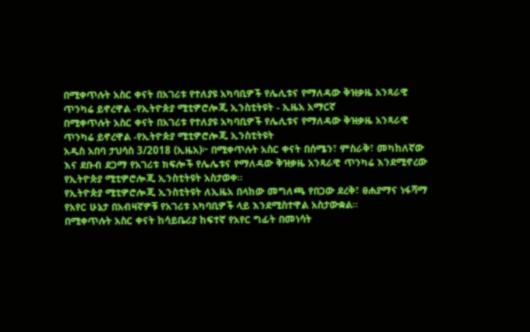በሚቀጥሉት አስር ቀናት በአገሪቱ የተለያዩ አካባቢዎች የሌሊቱና የማለዳው ቅዝቃዜ አንጻራዊ ጥንካሬ ይኖረዋል -የኢትዮጵያ ሚቲዎሮሎጂ ኢንስቲትዩት - ኢዜአ አማርኛ
በሚቀጥሉት አስር ቀናት በአገሪቱ የተለያዩ አካባቢዎች የሌሊቱና የማለዳው ቅዝቃዜ አንጻራዊ ጥንካሬ ይኖረዋል -የኢትዮጵያ ሚቲዎሮሎጂ ኢንስቲትዩት
አዲስ አበባ ታህሳስ 3/2018 (ኢዜአ)፦ በሚቀጥሉት አስር ቀናት በሰሜን፣ ምስራቅ፣ መካከለኛው እና ደቡብ ደጋማ የአገሪቱ ክፍሎች የሌሌቱና የማለዳው ቅዝቃዜ አንጻራዊ ጥንካሬ እንደሚኖረው የኢትዮጵያ ሚቲዎሮሎጂ ኢንስቲትዩት አስታወቀ።
የኢትዮጵያ ሚቲዎሮሎጂ ኢንስቲትዩት ለኢዜአ በላከው መግለጫ የበጋው ደረቅ፣ ፀሐያማና ነፋሻማ የአየር ሁኔታ በአብዛኛዎቹ የአገሪቱ አካባቢዎች ላይ እንደሚስተዋል አስታውቋል።
በሚቀጥሉት አስር ቀናት ከሳይቤሪያ ከፍተኛ የአየር ግፊት በመነሳት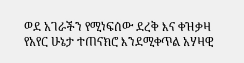ወደ አገራችን የሚነፍሰው ደረቅ እና ቀዝቃዛ የአየር ሁኔታ ተጠናክሮ እንደሚቀጥል አሃዛዊ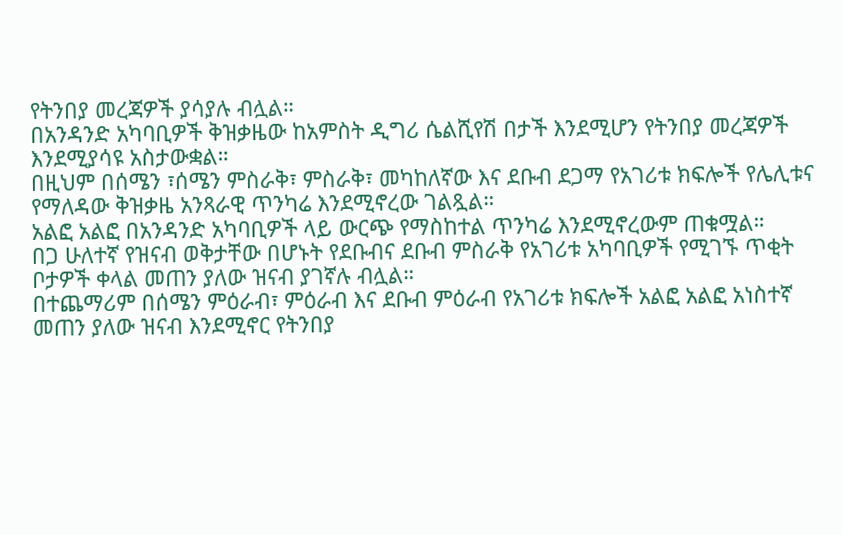የትንበያ መረጃዎች ያሳያሉ ብሏል።
በአንዳንድ አካባቢዎች ቅዝቃዜው ከአምስት ዲግሪ ሴልሺየሽ በታች እንደሚሆን የትንበያ መረጃዎች እንደሚያሳዩ አስታውቋል።
በዚህም በሰሜን ፣ሰሜን ምስራቅ፣ ምስራቅ፣ መካከለኛው እና ደቡብ ደጋማ የአገሪቱ ክፍሎች የሌሊቱና የማለዳው ቅዝቃዜ አንጻራዊ ጥንካሬ እንደሚኖረው ገልጿል።
አልፎ አልፎ በአንዳንድ አካባቢዎች ላይ ውርጭ የማስከተል ጥንካሬ እንደሚኖረውም ጠቁሟል።
በጋ ሁለተኛ የዝናብ ወቅታቸው በሆኑት የደቡብና ደቡብ ምስራቅ የአገሪቱ አካባቢዎች የሚገኙ ጥቂት ቦታዎች ቀላል መጠን ያለው ዝናብ ያገኛሉ ብሏል።
በተጨማሪም በሰሜን ምዕራብ፣ ምዕራብ እና ደቡብ ምዕራብ የአገሪቱ ክፍሎች አልፎ አልፎ አነስተኛ መጠን ያለው ዝናብ እንደሚኖር የትንበያ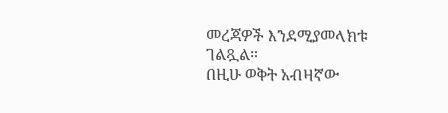መረጃዎች እንደሚያመላክቱ ገልጿል።
በዚሁ ወቅት አብዛኛው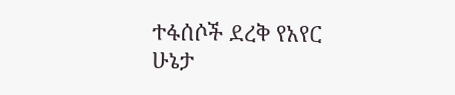ተፋሰሶች ደረቅ የአየር ሁኔታ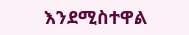እንደሚስተዋል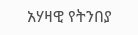አሃዛዊ የትንበያ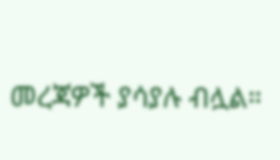መረጃዎች ያሳያሉ ብሏል።